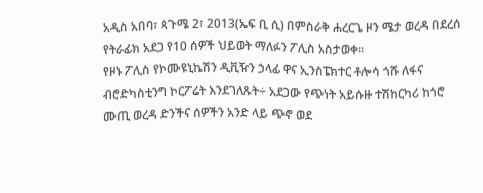አዲስ አበባ፣ ጳጉሜ 2፣ 2013(ኤፍ ቢ ሲ) በምስራቅ ሐረርጌ ዞን ሜታ ወረዳ በደረሰ የትራፊክ አደጋ የ10 ሰዎች ህይወት ማለፉን ፖሊስ አስታወቀ፡፡
የዞኑ ፖሊስ የኮሙዩኒኬሽን ዲቪዥን ኃላፊ ዋና ኢንስፔክተር ቶሎሳ ጎሹ ለፋና ብሮድካስቲንግ ኮርፖሬት እንደገለጹት÷ አደጋው የጭነት አይሱዙ ተሽከርካሪ ከጎሮ ሙጢ ወረዳ ድንችና ሰዎችን አንድ ላይ ጭኖ ወደ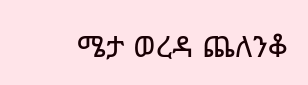ሜታ ወረዳ ጨለንቆ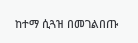ከተማ ሲጓዝ በመገልበጡ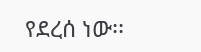የደረሰ ነው፡፡